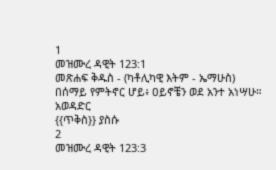1
መዝሙረ ዳዊት 123:1
መጽሐፍ ቅዱስ - (ካቶሊካዊ እትም - ኤማሁስ)
በሰማይ የምትኖር ሆይ፥ ዐይኖቼን ወደ አንተ አነሣሁ።
አወዳድር
{{ጥቅስ}} ያስሱ
2
መዝሙረ ዳዊት 123:3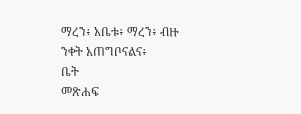ማረን፥ አቤቱ፥ ማረን፥ ብዙ ንቀት አጠግቦናልና፥
ቤት
መጽሐፍ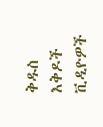ቅዱስ
እቅዶች
ቪዲዮዎች